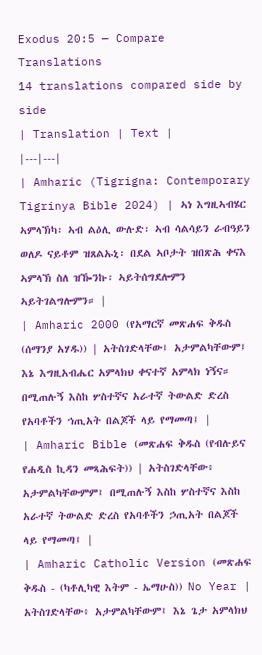Exodus 20:5 — Compare Translations
14 translations compared side by side
| Translation | Text |
|---|---|
| Amharic (Tigrigna: Contemporary Tigrinya Bible 2024) | ኣነ እግዚኣብሄር ኣምላኽካ፡ ኣብ ልዕሊ ውሉድ፡ ኣብ ሳልሳይን ራብዓይን ወለዶ ናይቶም ዝጸልኡኒ፡ በደል ኣቦታት ዝበጽሕ ቀናእ ኣምላኽ ስለ ዝዀንኩ፡ ኣይትሰግደሎምን ኣይትገልግሎምን። |
| Amharic 2000 (የአማርኛ መጽሐፍ ቅዱስ (ሰማንያ አሃዱ)) | አትስገድላቸው፤ አታምልካቸውም፤ እኔ እግዚአብሔር አምላክህ ቀናተኛ አምላክ ነኝና። በሚጠሉኝ እስከ ሦስተኛና አራተኛ ትውልድ ድረስ የአባቶችን ኀጢአት በልጆች ላይ የማመጣ፤ |
| Amharic Bible (መጽሐፍ ቅዱስ (የብሉይና የሐዲስ ኪዳን መጻሕፍት)) | አትስገድላቸው፥ አታምልካቸውምም፤ በሚጠሉኝ እስከ ሦስተኛና እስከ አራተኛ ትውልድ ድረስ የአባቶችን ኃጢአት በልጆች ላይ የማመጣ፤ |
| Amharic Catholic Version (መጽሐፍ ቅዱስ - (ካቶሊካዊ እትም - ኤማሁስ)) No Year | አትስገድላቸው፥ አታምልካቸውም፤ እኔ ጌታ አምላክህ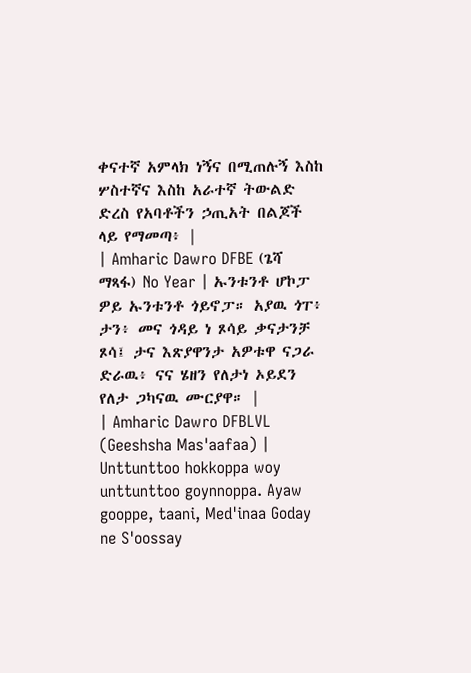ቀናተኛ አምላክ ነኝና በሚጠሉኝ እስከ ሦስተኛና እስከ አራተኛ ትውልድ ድረስ የአባቶችን ኃጢአት በልጆች ላይ የማመጣ፥ |
| Amharic Dawro DFBE (ጌሻ ማጻፋ) No Year | ኡንቱንቶ ሆኮፓ ዎይ ኡንቱንቶ ጎይኖፓ። አያዉ ጎፐ፥ ታን፥ መና ጎዳይ ነ ጾሳይ ቃናታንቻ ጾሳ፤ ታና እጽያዋንታ አዎቱዋ ናጋራ ድራዉ፥ ናና ሄዘን የለታነ ኦይደን የለታ ጋካናዉ ሙርያዋ። |
| Amharic Dawro DFBLVL (Geeshsha Mas'aafaa) | Unttunttoo hokkoppa woy unttunttoo goynnoppa. Ayaw gooppe, taani, Med'inaa Goday ne S'oossay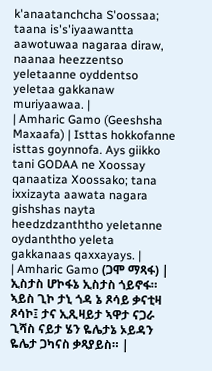k'anaatanchcha S'oossaa; taana is's'iyaawantta aawotuwaa nagaraa diraw, naanaa heezzentso yeletaanne oyddentso yeletaa gakkanaw muriyaawaa. |
| Amharic Gamo (Geeshsha Maxaafa) | Isttas hokkofanne isttas goynnofa. Ays giikko tani GODAA ne Xoossay qanaatiza Xoossako; tana ixxizayta aawata nagara gishshas nayta heedzdzanththo yeletanne oydanththo yeleta gakkanaas qaxxayays. |
| Amharic Gamo (ጋሞ ማጻፋ) | ኢስታስ ሆኮፋኔ ኢስታስ ጎይኖፋ። ኣይስ ጊኮ ታኒ ጎዳ ኔ ጾሳይ ቃናቲዛ ጾሳኮ፤ ታና ኢጺዛይታ ኣዋታ ናጋራ ጊሻስ ናይታ ሄን ዬሌታኔ ኦይዳን ዬሌታ ጋካናስ ቃጻያይስ። |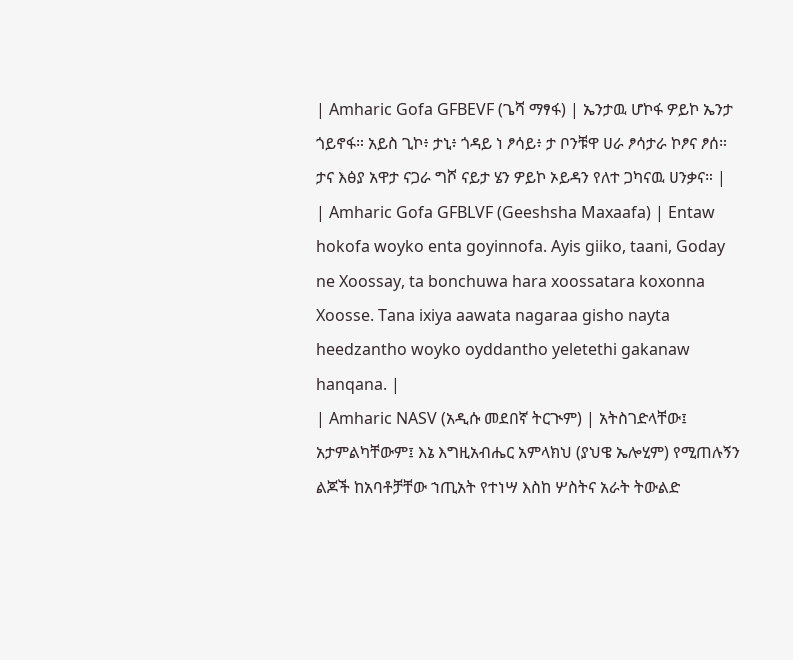| Amharic Gofa GFBEVF (ጌሻ ማፃፋ) | ኤንታዉ ሆኮፋ ዎይኮ ኤንታ ጎይኖፋ። አይስ ጊኮ፥ ታኒ፥ ጎዳይ ነ ፆሳይ፥ ታ ቦንቹዋ ሀራ ፆሳታራ ኮፆና ፆሰ። ታና እፅያ አዋታ ናጋራ ግሾ ናይታ ሄን ዎይኮ ኦይዳን የለተ ጋካናዉ ሀንቃና። |
| Amharic Gofa GFBLVF (Geeshsha Maxaafa) | Entaw hokofa woyko enta goyinnofa. Ayis giiko, taani, Goday ne Xoossay, ta bonchuwa hara xoossatara koxonna Xoosse. Tana ixiya aawata nagaraa gisho nayta heedzantho woyko oyddantho yeletethi gakanaw hanqana. |
| Amharic NASV (አዲሱ መደበኛ ትርጒም) | አትስገድላቸው፤ አታምልካቸውም፤ እኔ እግዚአብሔር አምላክህ (ያህዌ ኤሎሂም) የሚጠሉኝን ልጆች ከአባቶቻቸው ኀጢአት የተነሣ እስከ ሦስትና አራት ትውልድ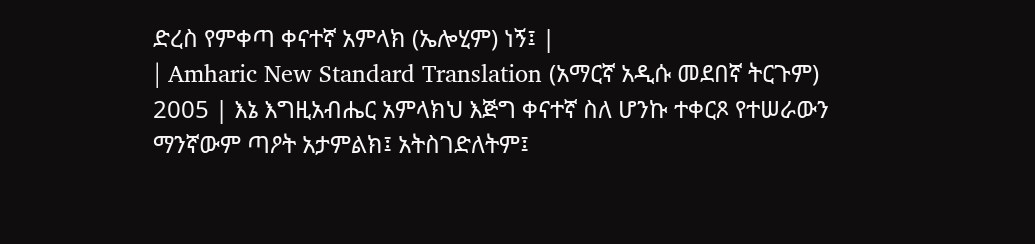ድረስ የምቀጣ ቀናተኛ አምላክ (ኤሎሂም) ነኝ፤ |
| Amharic New Standard Translation (አማርኛ አዲሱ መደበኛ ትርጉም) 2005 | እኔ እግዚአብሔር አምላክህ እጅግ ቀናተኛ ስለ ሆንኩ ተቀርጾ የተሠራውን ማንኛውም ጣዖት አታምልክ፤ አትስገድለትም፤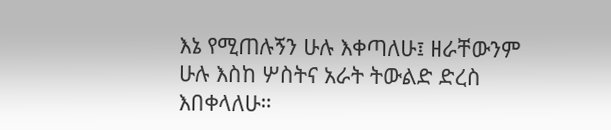እኔ የሚጠሉኝን ሁሉ እቀጣለሁ፤ ዘራቸውንም ሁሉ እስከ ሦስትና አራት ትውልድ ድረስ እበቀላለሁ።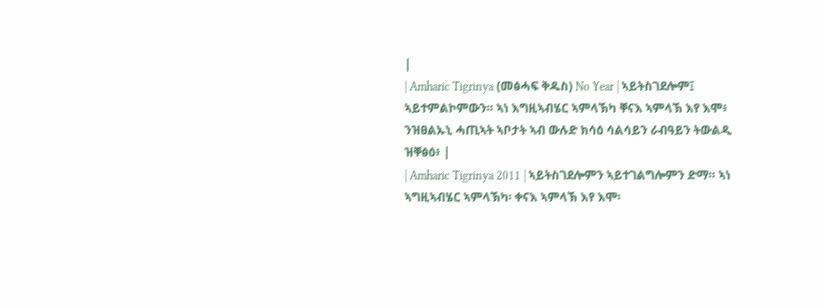|
| Amharic Tigrinya (መፅሓፍ ቅዱስ) No Year | ኣይትስገደሎም፤ ኣይተምልኮምውን። ኣነ እግዚኣብሄር ኣምላኽካ ቐናእ ኣምላኽ እየ እሞ፥ ንዝፀልኡኒ ሓጢኣት ኣቦታት ኣብ ውሉድ ክሳዕ ሳልሳይን ራብዓይን ትውልዲ ዝቐፅዕ፥ |
| Amharic Tigrinya 2011 | ኣይትስገደሎምን ኣይተገልግሎምን ድማ። ኣነ ኣግዚኣብሄር ኣምላኽካ፡ ቀናእ ኣምላኽ እየ እሞ፡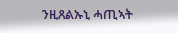ንዚጸልኡኒ ሓጢኣት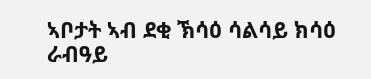ኣቦታት ኣብ ደቂ ኽሳዕ ሳልሳይ ክሳዕ ራብዓይ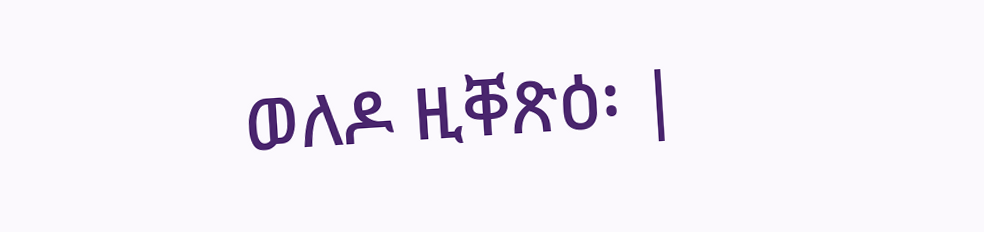ወለዶ ዚቐጽዕ፡ |